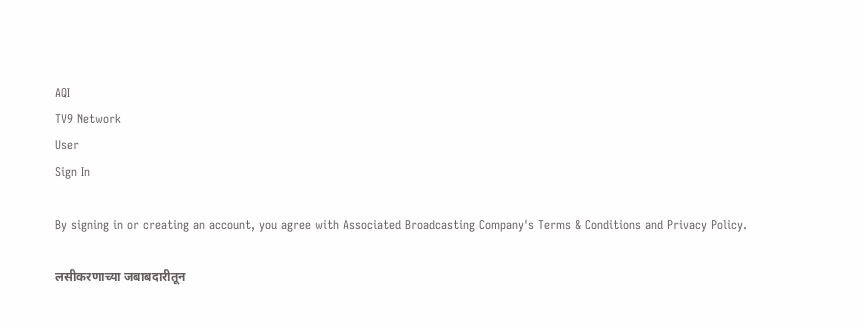AQI
TV9 Network
User
Sign In

By signing in or creating an account, you agree with Associated Broadcasting Company's Terms & Conditions and Privacy Policy.

लसीकरणाच्या जबाबदारीतून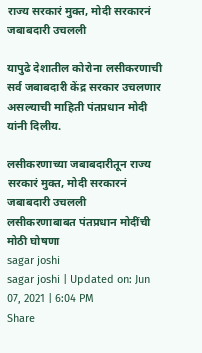राज्य सरकारं मुक्त, मोदी सरकारनं जबाबदारी उचलली

यापुढे देशातील कोरोना लसीकरणाची सर्व जबाबदारी केंद्र सरकार उचलणार असल्याची माहिती पंतप्रधान मोदी यांनी दिलीय.

लसीकरणाच्या जबाबदारीतून राज्य सरकारं मुक्त, मोदी सरकारनं जबाबदारी उचलली
लसीकरणाबाबत पंतप्रधान मोदींची मोठी घोषणा
sagar joshi
sagar joshi | Updated on: Jun 07, 2021 | 6:04 PM
Share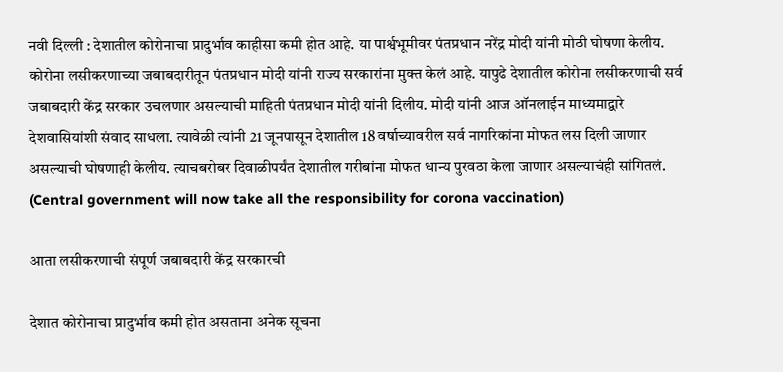नवी दिल्ली : देशातील कोरोनाचा प्रादुर्भाव काहीसा कमी होत आहे. या पार्श्वभूमीवर पंतप्रधान नरेंद्र मोदी यांनी मोठी घोषणा केलीय. कोरोना लसीकरणाच्या जबाबदारीतून पंतप्रधान मोदी यांनी राज्य सरकारांना मुक्त केलं आहे. यापुढे देशातील कोरोना लसीकरणाची सर्व जबाबदारी केंद्र सरकार उचलणार असल्याची माहिती पंतप्रधान मोदी यांनी दिलीय. मोदी यांनी आज ऑनलाईन माध्यमाद्वारे देशवासियांशी संवाद साधला. त्यावेळी त्यांनी 21 जूनपासून देशातील 18 वर्षाच्यावरील सर्व नागरिकांना मोफत लस दिली जाणार असल्याची घोषणाही केलीय. त्याचबरोबर दिवाळीपर्यंत देशातील गरीबांना मोफत धान्य पुरवठा केला जाणार असल्याचंही सांगितलं. (Central government will now take all the responsibility for corona vaccination)

आता लसीकरणाची संपूर्ण जबाबदारी केंद्र सरकारची

देशात कोरोनाचा प्रादुर्भाव कमी होत असताना अनेक सूचना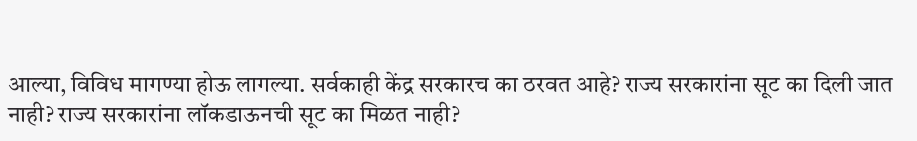आल्या, विविध मागण्या होऊ लागल्या. सर्वकाही केंद्र सरकारच का ठरवत आहे? राज्य सरकारांना सूट का दिली जात नाही? राज्य सरकारांना लॉकडाऊनची सूट का मिळत नाही?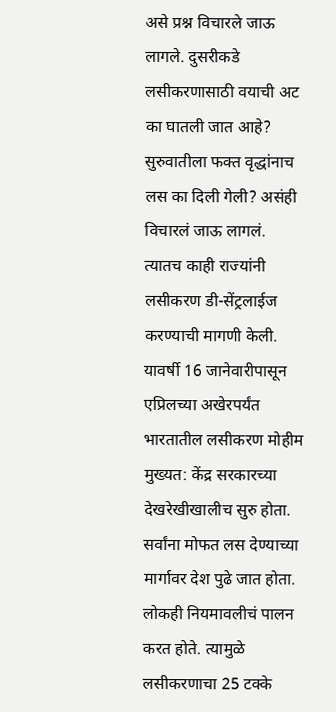असे प्रश्न विचारले जाऊ लागले. दुसरीकडे लसीकरणासाठी वयाची अट का घातली जात आहे? सुरुवातीला फक्त वृद्धांनाच लस का दिली गेली? असंही विचारलं जाऊ लागलं. त्यातच काही राज्यांनी लसीकरण डी-सेंट्रलाईज करण्याची मागणी केली. यावर्षी 16 जानेवारीपासून एप्रिलच्या अखेरपर्यंत भारतातील लसीकरण मोहीम मुख्यत: केंद्र सरकारच्या देखरेखीखालीच सुरु होता. सर्वांना मोफत लस देण्याच्या मार्गावर देश पुढे जात होता. लोकही नियमावलीचं पालन करत होते. त्यामुळे लसीकरणाचा 25 टक्के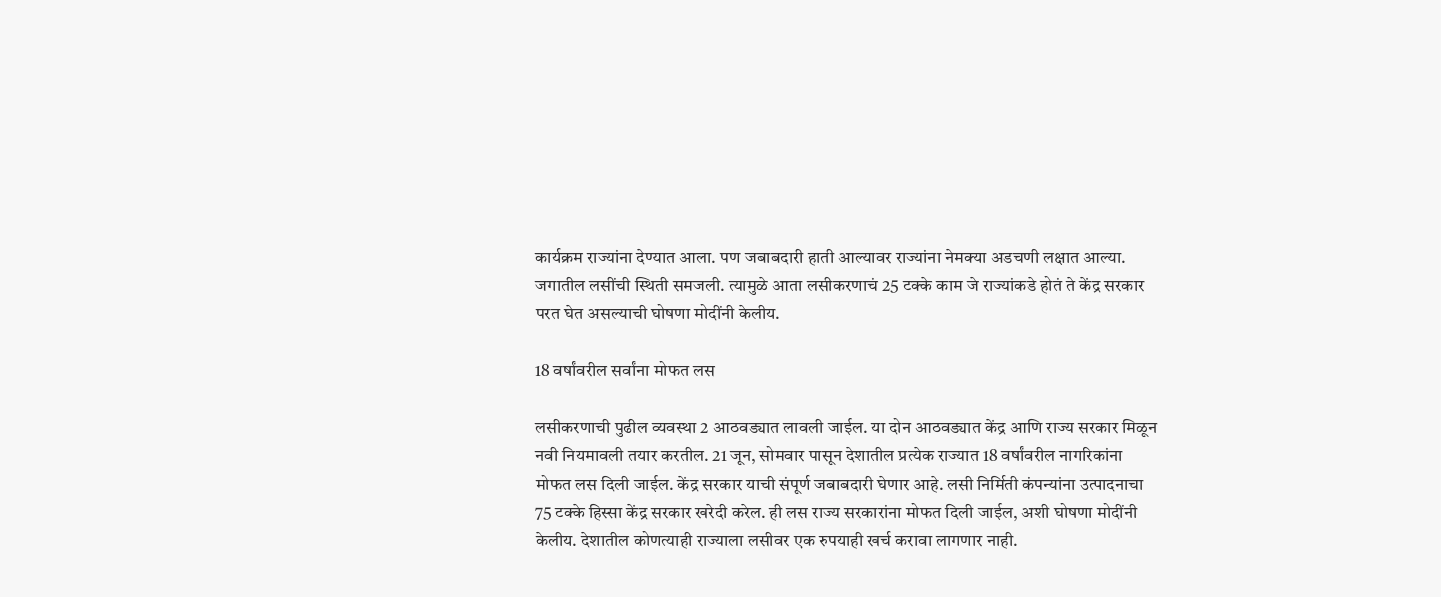कार्यक्रम राज्यांना देण्यात आला. पण जबाबदारी हाती आल्यावर राज्यांना नेमक्या अडचणी लक्षात आल्या. जगातील लसींची स्थिती समजली. त्यामुळे आता लसीकरणाचं 25 टक्के काम जे राज्यांकडे होतं ते केंद्र सरकार परत घेत असल्याची घोषणा मोदींनी केलीय.

18 वर्षांवरील सर्वांना मोफत लस

लसीकरणाची पुढील व्यवस्था 2 आठवड्यात लावली जाईल. या दोन आठवड्यात केंद्र आणि राज्य सरकार मिळून नवी नियमावली तयार करतील. 21 जून, सोमवार पासून देशातील प्रत्येक राज्यात 18 वर्षांवरील नागरिकांना मोफत लस दिली जाईल. केंद्र सरकार याची संपूर्ण जबाबदारी घेणार आहे. लसी निर्मिती कंपन्यांना उत्पादनाचा 75 टक्के हिस्सा केंद्र सरकार खरेदी करेल. ही लस राज्य सरकारांना मोफत दिली जाईल, अशी घोषणा मोदींनी केलीय. देशातील कोणत्याही राज्याला लसीवर एक रुपयाही खर्च करावा लागणार नाही.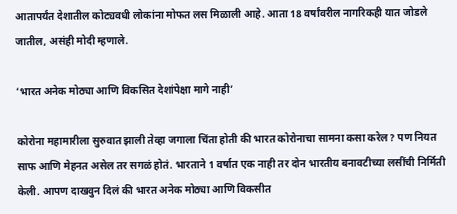आतापर्यंत देशातील कोट्यवधी लोकांना मोफत लस मिळाली आहे. आता 18 वर्षांवरील नागरिकही यात जोडले जातील, असंही मोदी म्हणाले.

‘भारत अनेक मोठ्या आणि विकसित देशांपेक्षा मागे नाही’

कोरोना महामारीला सुरुवात झाली तेव्हा जगाला चिंता होती की भारत कोरोनाचा सामना कसा करेल? पण नियत साफ आणि मेहनत असेल तर सगळं होतं. भारताने 1 वर्षात एक नाही तर दोन भारतीय बनावटीच्या लसींची निर्मिती केली. आपण दाखवुन दिलं की भारत अनेक मोठ्या आणि विकसीत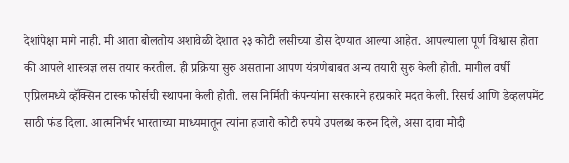देशांपेक्षा मागे नाही. मी आता बोलतोय अशावेळी देशात २३ कोटी लसीच्या डोस देण्यात आल्या आहेत. आपल्याला पूर्ण विश्वास होता की आपले शास्त्रज्ञ लस तयार करतील. ही प्रक्रिया सुरु असताना आपण यंत्रणेबाबत अन्य तयारी सुरु केली होती. मागील वर्षी एप्रिलमध्ये व्हॅक्सिन टास्क फोर्सची स्थापना केली होती. लस निर्मिती कंपन्यांना सरकारने हरप्रकारे मदत केली. रिसर्च आणि डेव्हलपमेंट साठी फंड दिला. आत्मनिर्भर भारताच्या माध्यमातून त्यांना हजारो कोटी रुपये उपलब्ध करुन दिले, असा दावा मोदी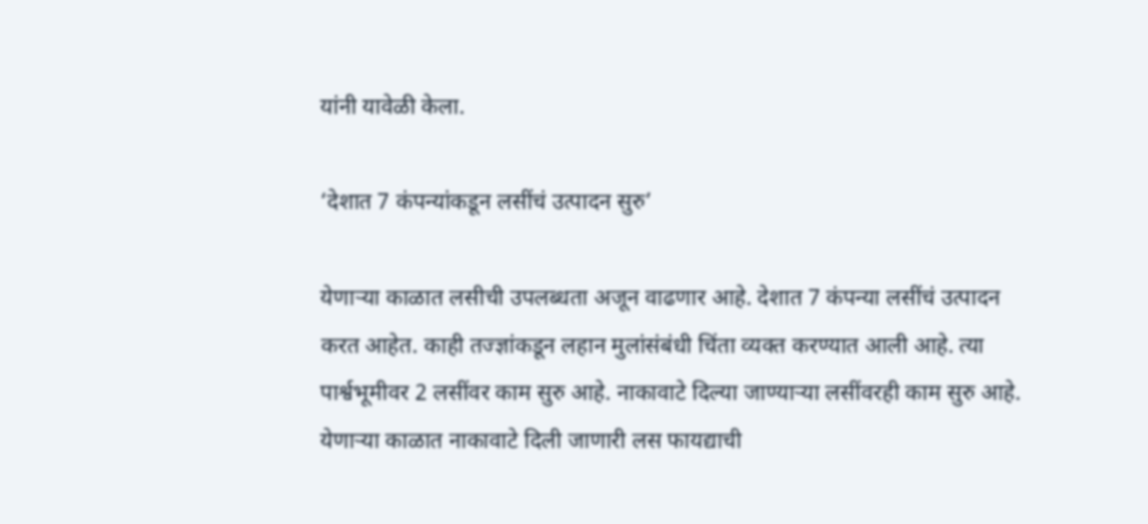यांनी यावेळी केला.

‘देशात 7 कंपन्यांकडून लसींचं उत्पादन सुरु’

येणाऱ्या काळात लसीची उपलब्धता अजून वाढणार आहे. देशात 7 कंपन्या लसींचं उत्पादन करत आहेत. काही तज्ज्ञांकडून लहान मुलांसंबंधी चिंता व्यक्त करण्यात आली आहे. त्या पार्श्वभूमीवर 2 लसींवर काम सुरु आहे. नाकावाटे दिल्या जाण्याऱ्या लसींवरही काम सुरु आहे. येणाऱ्या काळात नाकावाटे दिली जाणारी लस फायद्याची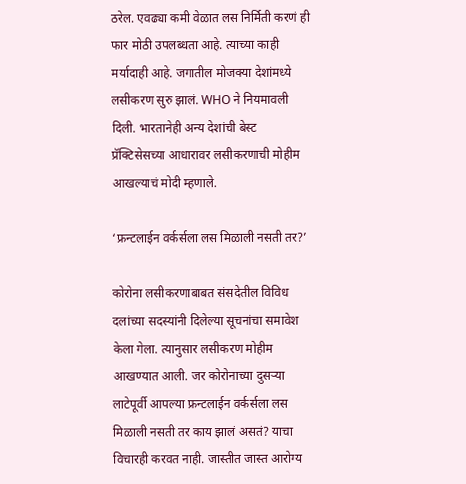ठरेल. एवढ्या कमी वेळात लस निर्मिती करणं ही फार मोठी उपलब्धता आहे. त्याच्या काही मर्यादाही आहे. जगातील मोजक्या देशांमध्ये लसीकरण सुरु झालं. WHO ने नियमावली दिली. भारतानेही अन्य देशांची बेस्ट प्रॅक्टिसेसच्या आधारावर लसीकरणाची मोहीम आखल्याचं मोदी म्हणाले.

‘फ्रन्टलाईन वर्कर्सला लस मिळाली नसती तर?’

कोरोना लसीकरणाबाबत संसदेतील विविध दलांच्या सदस्यांनी दिलेल्या सूचनांचा समावेश केला गेला. त्यानुसार लसीकरण मोहीम आखण्यात आली. जर कोरोनाच्या दुसऱ्या लाटेपूर्वी आपल्या फ्रन्टलाईन वर्कर्सला लस मिळाली नसती तर काय झालं असतं? याचा विचारही करवत नाही. जास्तीत जास्त आरोग्य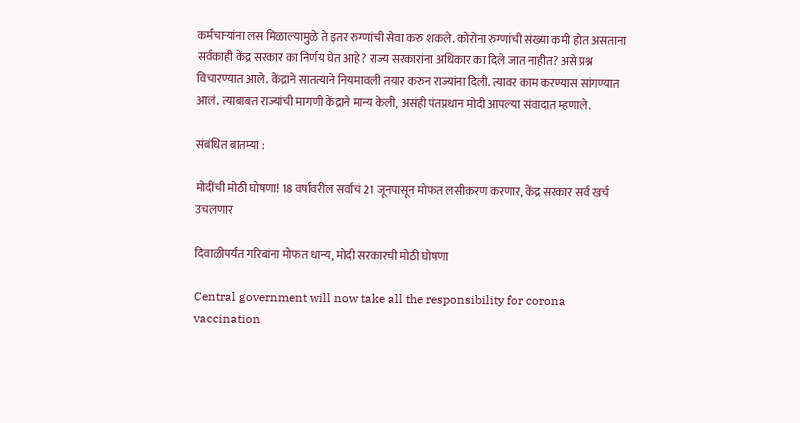कर्मचाऱ्यांना लस मिळाल्यामुळे ते इतर रुग्णांची सेवा करु शकले. कोरोना रुग्णांची संख्या कमी होत असताना सर्वकाही केंद्र सरकार का निर्णय घेत आहे? राज्य सरकारांना अधिकार का दिले जात नाहीत? असे प्रश्न विचारण्यात आले. केंद्राने सातत्याने नियमावली तयार करुन राज्यांना दिली. त्यावर काम करण्यास सांगण्यात आलं. त्याबाबत राज्यांची मागणी केंद्राने मान्य केली, असंही पंतप्रधान मोदी आपल्या संवादात म्हणाले.

संबंधित बातम्या :

मोदींची मोठी घोषणा! 18 वर्षावरील सर्वांचं 21 जूनपासून मोफत लसीकरण करणार, केंद्र सरकार सर्व खर्च उचलणार

दिवाळीपर्यंत गरिबांना मोफत धान्य, मोदी सरकारची मोठी घोषणा

Central government will now take all the responsibility for corona vaccination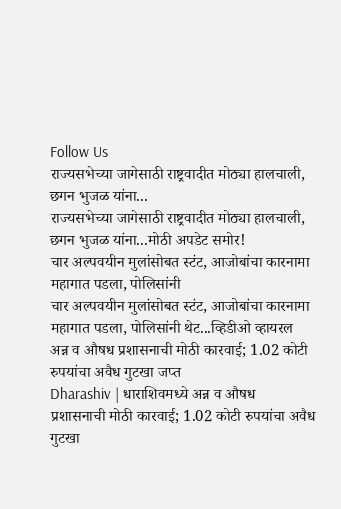Follow Us
राज्यसभेच्या जागेसाठी राष्ट्रवादीत मोठ्या हालचाली, छगन भुजळ यांना...
राज्यसभेच्या जागेसाठी राष्ट्रवादीत मोठ्या हालचाली, छगन भुजळ यांना...मोठी अपडेट समोर!
चार अल्पवयीन मुलांसोबत स्टंट, आजोबांचा कारनामा महागात पडला, पोलिसांनी
चार अल्पवयीन मुलांसोबत स्टंट, आजोबांचा कारनामा महागात पडला, पोलिसांनी थेट...व्हिडीओ व्हायरल
अन्न व औषध प्रशासनाची मोठी कारवाई; 1.02 कोटी रुपयांचा अवैध गुटखा जप्त
Dharashiv | धाराशिवमध्ये अन्न व औषध प्रशासनाची मोठी कारवाई; 1.02 कोटी रुपयांचा अवैध गुटखा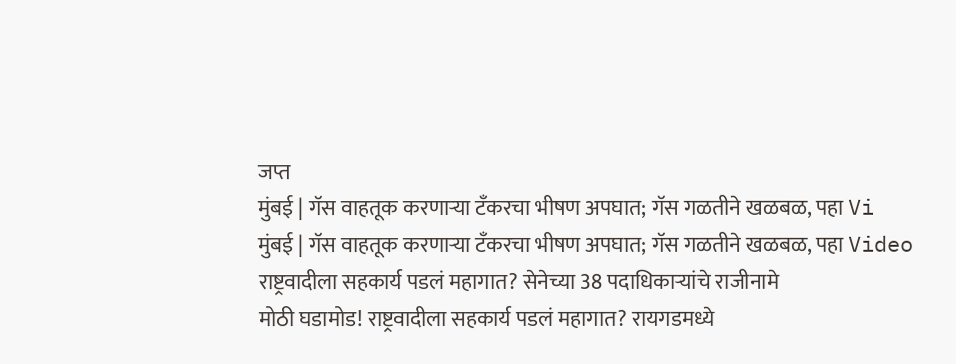जप्त
मुंबई | गॅस वाहतूक करणाऱ्या टँकरचा भीषण अपघात; गॅस गळतीने खळबळ, पहा Vi
मुंबई | गॅस वाहतूक करणाऱ्या टँकरचा भीषण अपघात; गॅस गळतीने खळबळ, पहा Video
राष्ट्रवादीला सहकार्य पडलं महागात? सेनेच्या 38 पदाधिकाऱ्यांचे राजीनामे
मोठी घडामोड! राष्ट्रवादीला सहकार्य पडलं महागात? रायगडमध्ये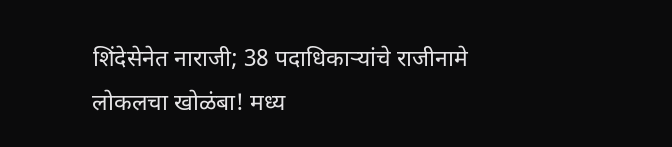शिंदेसेनेत नाराजी; 38 पदाधिकाऱ्यांचे राजीनामे
लोकलचा खोळंबा! मध्य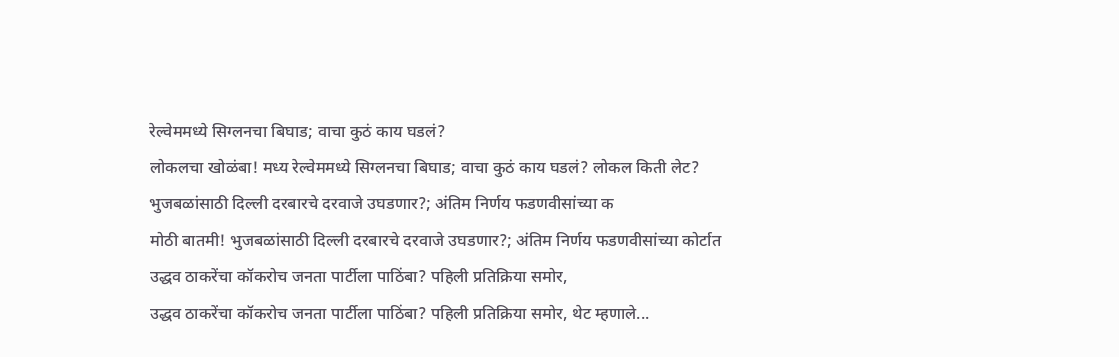रेल्वेममध्ये सिग्लनचा बिघाड; वाचा कुठं काय घडलं?
लोकलचा खोळंबा! मध्य रेल्वेममध्ये सिग्लनचा बिघाड; वाचा कुठं काय घडलं? लोकल किती लेट?
भुजबळांसाठी दिल्ली दरबारचे दरवाजे उघडणार?; अंतिम निर्णय फडणवीसांच्या क
मोठी बातमी! भुजबळांसाठी दिल्ली दरबारचे दरवाजे उघडणार?; अंतिम निर्णय फडणवीसांच्या कोर्टात
उद्धव ठाकरेंचा कॉकरोच जनता पार्टीला पाठिंबा? पहिली प्रतिक्रिया समोर,
उद्धव ठाकरेंचा कॉकरोच जनता पार्टीला पाठिंबा? पहिली प्रतिक्रिया समोर, थेट म्हणाले...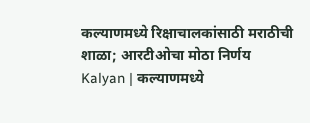कल्याणमध्ये रिक्षाचालकांसाठी मराठीची शाळा; आरटीओचा मोठा निर्णय
Kalyan | कल्याणमध्ये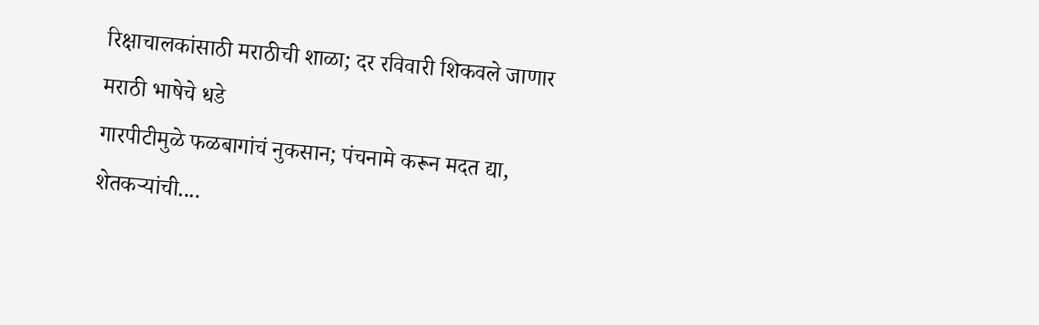रिक्षाचालकांसाठी मराठीची शाळा; दर रविवारी शिकवले जाणार मराठी भाषेचे धडे
गारपीटीमुळे फळबागांचं नुकसान; पंचनामे करून मदत द्या, शेतकऱ्यांची....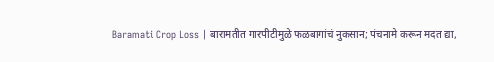Baramati Crop Loss | बारामतीत गारपीटीमुळे फळबागांचं नुकसान; पंचनामे करून मदत द्या,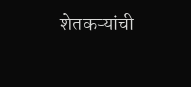शेतकऱ्यांची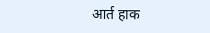आर्त हाक